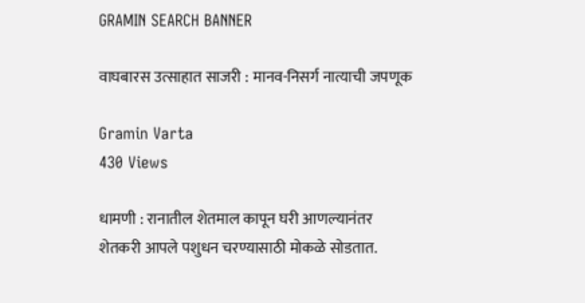GRAMIN SEARCH BANNER

वाघबारस उत्साहात साजरी : मानव-निसर्ग नात्याची जपणूक

Gramin Varta
430 Views

धामणी : रानातील शेतमाल कापून घरी आणल्यानंतर शेतकरी आपले पशुधन चरण्यासाठी मोकळे सोडतात.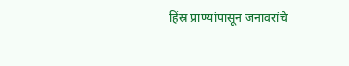हिंस्र प्राण्यांपासून जनावरांचे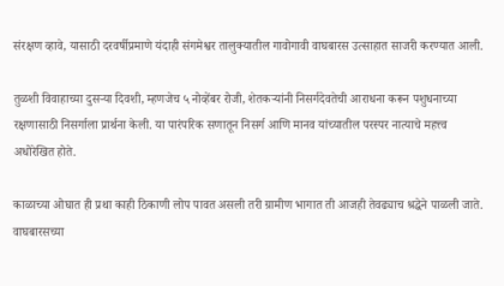संरक्षण व्हावे, यासाठी दरवर्षीप्रमाणे यंदाही संगमेश्वर तालुक्यातील गावोगावी वाघबारस उत्साहात साजरी करण्यात आली.

तुळशी विवाहाच्या दुसऱ्या दिवशी, म्हणजेच ५ नोव्हेंबर रोजी, शेतकऱ्यांनी निसर्गदेवतेची आराधना करून पशुधनाच्या रक्षणासाठी निसर्गाला प्रार्थना केली. या पारंपरिक सणातून निसर्ग आणि मानव यांच्यातील परस्पर नात्याचे महत्त्व अधोरेखित होते.

काळाच्या ओघात ही प्रथा काही ठिकाणी लोप पावत असली तरी ग्रामीण भागात ती आजही तेवढ्याच श्रद्धेने पाळली जाते. वाघबारसच्या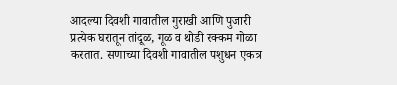आदल्या दिवशी गावातील गुराखी आणि पुजारी प्रत्येक घरातून तांदूळ, गूळ व थोडी रक्कम गोळा करतात. सणाच्या दिवशी गावातील पशुधन एकत्र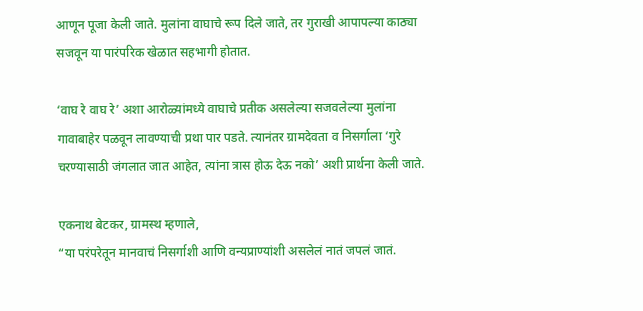आणून पूजा केली जाते. मुलांना वाघाचे रूप दिले जाते, तर गुराखी आपापल्या काठ्या सजवून या पारंपरिक खेळात सहभागी होतात.

‘वाघ रे वाघ रे’ अशा आरोळ्यांमध्ये वाघाचे प्रतीक असलेल्या सजवलेल्या मुलांना गावाबाहेर पळवून लावण्याची प्रथा पार पडते. त्यानंतर ग्रामदेवता व निसर्गाला ‘गुरे चरण्यासाठी जंगलात जात आहेत, त्यांना त्रास होऊ देऊ नको’ अशी प्रार्थना केली जाते.

एकनाथ बेटकर, ग्रामस्थ म्हणाले,
“या परंपरेतून मानवाचं निसर्गाशी आणि वन्यप्राण्यांशी असलेलं नातं जपलं जातं.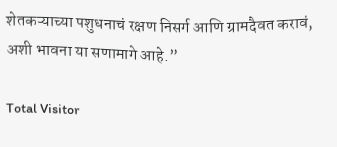शेतकऱ्याच्या पशुधनाचं रक्षण निसर्ग आणि ग्रामदैवत करावं, अशी भावना या सणामागे आहे.”

Total Visitor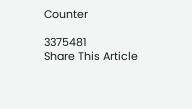Counter

3375481
Share This Article